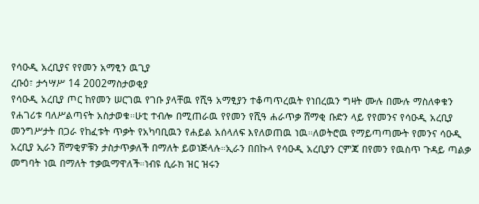የሳዑዲ አረቢያና የየመን አማፂን ዉጊያ
ረቡዕ፣ ታኅሣሥ 14 2002ማስታወቂያ
የሳዑዲ አረቢያ ጦር ከየመን ሠርገዉ የገቡ ያላቸዉ የሺዓ አማፂያን ተቆጣጥረዉት የነበረዉን ግዛት ሙሉ በሙሉ ማስለቀቁን የሐገሪቱ ባለሥልጣናት አስታወቁ።ሁቲ ተብሎ በሚጠራዉ የየመን የሺዓ ሐራጥቃ ሸማቂ ቡድን ላይ የየመንና የሳዑዲ አረቢያ መንግሥታት በጋራ የከፈቱት ጥቃት የአካባቢዉን የሐይል አሰላለፍ እየለወጠዉ ነዉ።ለወትሮዉ የማይጣጣሙት የመንና ሳዑዲ አረቢያ ኢራን ሸማቂዎቹን ታስታጥቃለች በማለት ይወነጅላሉ።ኢራን በበኩላ የሳዑዲ አረቢያን ርምጃ በየመን የዉስጥ ጉዳይ ጣልቃ መግባት ነዉ በማለት ተቃዉማዋለች።ነብዩ ሲራክ ዝር ዝሩን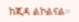ከጂዳ ልኮልናል።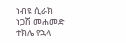ነብዩ ሲራክ
ነጋሽ መሐመድ
ተክሌ የኋላ